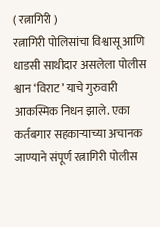( रत्नागिरी )
रत्नागिरी पोलिसांचा विश्वासू आणि धाडसी साथीदार असलेला पोलीस श्वान ‘विराट’ याचे गुरुवारी आकस्मिक निधन झाले. एका कर्तबगार सहकाऱ्याच्या अचानक जाण्याने संपूर्ण रत्नागिरी पोलीस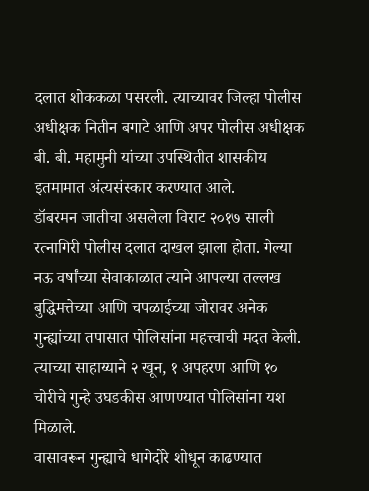दलात शोककळा पसरली. त्याच्यावर जिल्हा पोलीस अधीक्षक नितीन बगाटे आणि अपर पोलीस अधीक्षक बी. बी. महामुनी यांच्या उपस्थितीत शासकीय इतमामात अंत्यसंस्कार करण्यात आले.
डॉबरमन जातीचा असलेला विराट २०१७ साली रत्नागिरी पोलीस दलात दाखल झाला होता. गेल्या नऊ वर्षांच्या सेवाकाळात त्याने आपल्या तल्लख बुद्धिमत्तेच्या आणि चपळाईच्या जोरावर अनेक गुन्ह्यांच्या तपासात पोलिसांना महत्त्वाची मदत केली. त्याच्या साहाय्याने २ खून, १ अपहरण आणि १० चोरीचे गुन्हे उघडकीस आणण्यात पोलिसांना यश मिळाले.
वासावरून गुन्ह्याचे धागेदोरे शोधून काढण्यात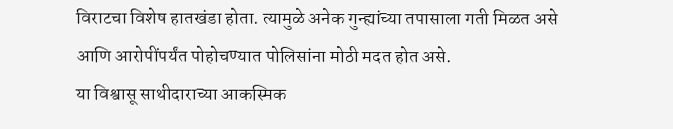विराटचा विशेष हातखंडा होता. त्यामुळे अनेक गुन्ह्यांच्या तपासाला गती मिळत असे आणि आरोपींपर्यंत पोहोचण्यात पोलिसांना मोठी मदत होत असे.
या विश्वासू साथीदाराच्या आकस्मिक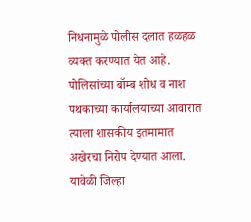निधनामुळे पोलीस दलात हळहळ व्यक्त करण्यात येत आहे. पोलिसांच्या बॉम्ब शोध व नाश पथकाच्या कार्यालयाच्या आवारात त्याला शासकीय इतमामात अखेरचा निरोप देण्यात आला.
यावेळी जिल्हा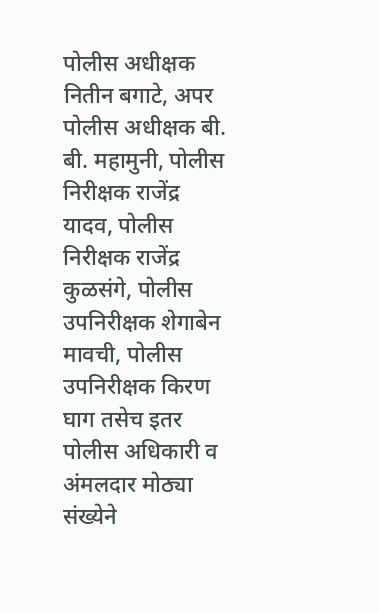पोलीस अधीक्षक नितीन बगाटे, अपर पोलीस अधीक्षक बी. बी. महामुनी, पोलीस निरीक्षक राजेंद्र यादव, पोलीस निरीक्षक राजेंद्र कुळसंगे, पोलीस उपनिरीक्षक शेगाबेन मावची, पोलीस उपनिरीक्षक किरण घाग तसेच इतर पोलीस अधिकारी व अंमलदार मोठ्या संख्येने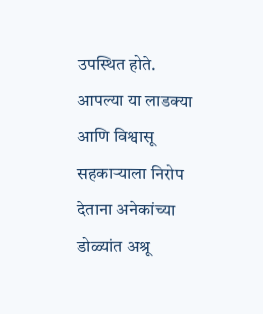उपस्थित होते.
आपल्या या लाडक्या आणि विश्वासू सहकाऱ्याला निरोप देताना अनेकांच्या डोळ्यांत अश्रू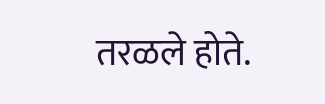तरळले होते.